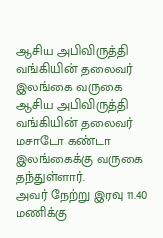ஆசிய அபிவிருத்தி வங்கியின் தலைவர் இலங்கை வருகை
ஆசிய அபிவிருத்தி வங்கியின் தலைவர் மசாடோ கண்டா இலங்கைக்கு வருகை தந்துள்ளார்.
அவர் நேற்று இரவு 11.40 மணிக்கு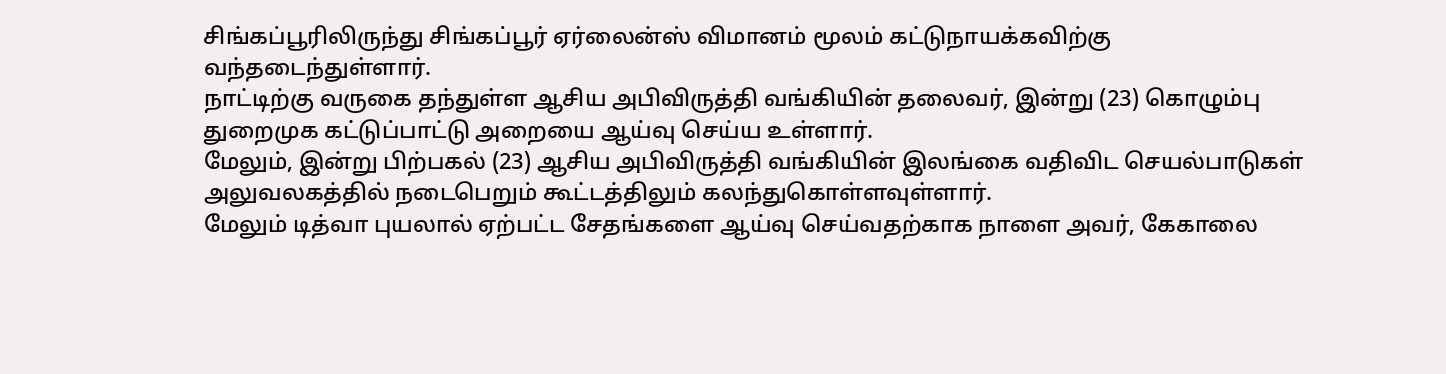சிங்கப்பூரிலிருந்து சிங்கப்பூர் ஏர்லைன்ஸ் விமானம் மூலம் கட்டுநாயக்கவிற்கு வந்தடைந்துள்ளார்.
நாட்டிற்கு வருகை தந்துள்ள ஆசிய அபிவிருத்தி வங்கியின் தலைவர், இன்று (23) கொழும்பு துறைமுக கட்டுப்பாட்டு அறையை ஆய்வு செய்ய உள்ளார்.
மேலும், இன்று பிற்பகல் (23) ஆசிய அபிவிருத்தி வங்கியின் இலங்கை வதிவிட செயல்பாடுகள் அலுவலகத்தில் நடைபெறும் கூட்டத்திலும் கலந்துகொள்ளவுள்ளார்.
மேலும் டித்வா புயலால் ஏற்பட்ட சேதங்களை ஆய்வு செய்வதற்காக நாளை அவர், கேகாலை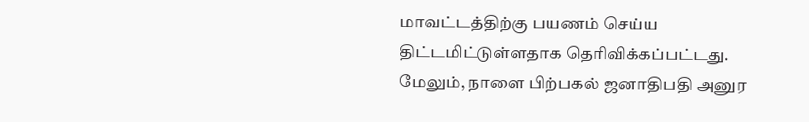மாவட்டத்திற்கு பயணம் செய்ய திட்டமிட்டுள்ளதாக தெரிவிக்கப்பட்டது.
மேலும், நாளை பிற்பகல் ஜனாதிபதி அனுர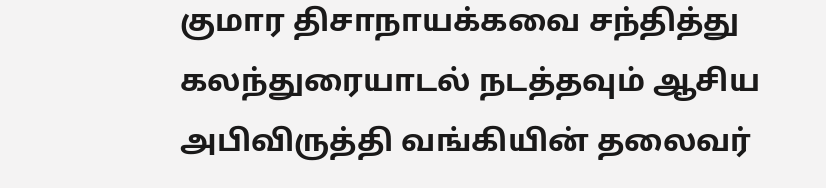குமார திசாநாயக்கவை சந்தித்து கலந்துரையாடல் நடத்தவும் ஆசிய அபிவிருத்தி வங்கியின் தலைவர்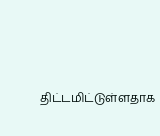திட்டமிட்டுள்ளதாக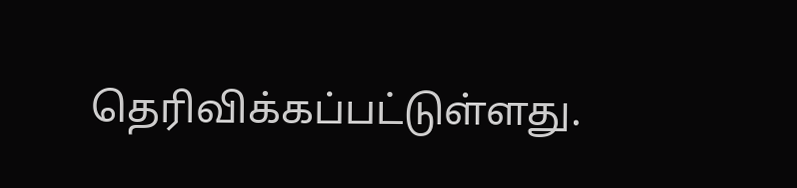தெரிவிக்கப்பட்டுள்ளது.